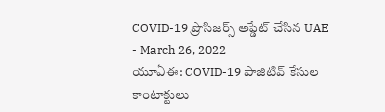COVID-19 ప్రొసిజర్స్ అప్డేట్ చేసిన UAE
- March 26, 2022
యూఏఈ: COVID-19 పాజిటివ్ కేసుల కాంటాక్టులు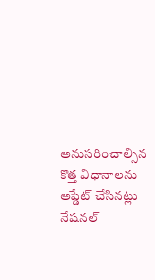అనుసరించాల్సిన కొత్త విధానాలను అప్డేట్ చేసినట్లు నేషనల్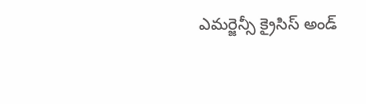ఎమర్జెన్సీ క్రైసిస్ అండ్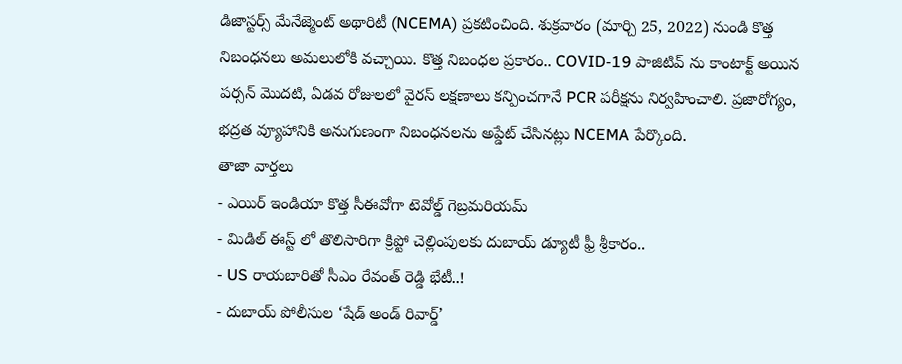డిజాస్టర్స్ మేనేజ్మెంట్ అథారిటీ (NCEMA) ప్రకటించింది. శుక్రవారం (మార్చి 25, 2022) నుండి కొత్త నిబంధనలు అమలులోకి వచ్చాయి. కొత్త నిబంధల ప్రకారం.. COVID-19 పాజిటివ్ ను కాంటాక్ట్ అయిన పర్సన్ మొదటి, ఏడవ రోజులలో వైరస్ లక్షణాలు కన్పించగానే PCR పరీక్షను నిర్వహించాలి. ప్రజారోగ్యం, భద్రత వ్యూహానికి అనుగుణంగా నిబంధనలను అప్డేట్ చేసినట్లు NCEMA పేర్కొంది.
తాజా వార్తలు
- ఎయిర్ ఇండియా కొత్త సీఈవోగా టెవోల్డ్ గెబ్రమరియమ్
- మిడిల్ ఈస్ట్ లో తొలిసారిగా క్రిప్టో చెల్లింపులకు దుబాయ్ డ్యూటీ ఫ్రీ శ్రీకారం..
- US రాయబారితో సీఎం రేవంత్ రెడ్డి భేటీ..!
- దుబాయ్ పోలీసుల ‘షేడ్ అండ్ రివార్డ్’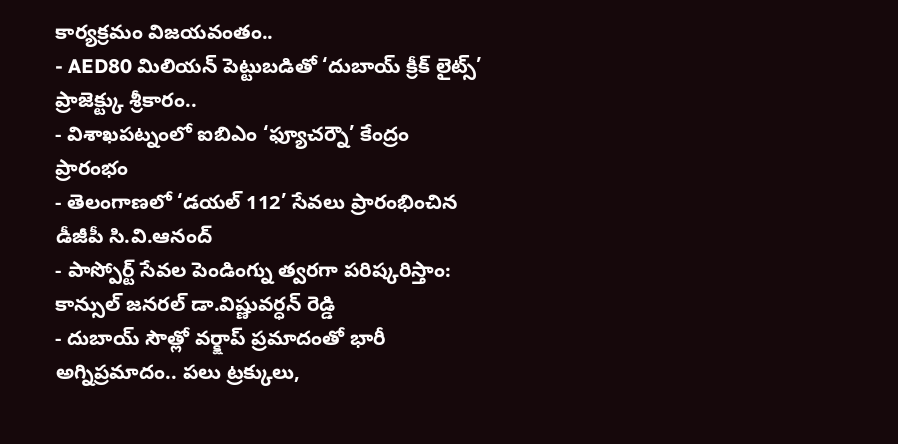కార్యక్రమం విజయవంతం..
- AED80 మిలియన్ పెట్టుబడితో ‘దుబాయ్ క్రీక్ లైట్స్’ ప్రాజెక్ట్కు శ్రీకారం..
- విశాఖపట్నంలో ఐబిఎం ‘ఫ్యూచర్నౌ’ కేంద్రం ప్రారంభం
- తెలంగాణలో ‘డయల్ 112’ సేవలు ప్రారంభించిన డీజీపీ సి.వి.ఆనంద్
- పాస్పోర్ట్ సేవల పెండింగ్ను త్వరగా పరిష్కరిస్తాం: కాన్సుల్ జనరల్ డా.విష్ణువర్ధన్ రెడ్డి
- దుబాయ్ సౌత్లో వర్క్షాప్ ప్రమాదంతో భారీ అగ్నిప్రమాదం.. పలు ట్రక్కులు,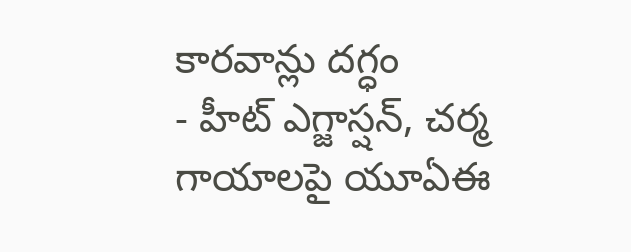కారవాన్లు దగ్ధం
- హీట్ ఎగ్జాస్షన్, చర్మ గాయాలపై యూఏఈ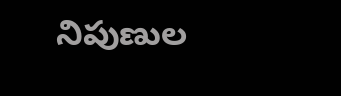నిపుణుల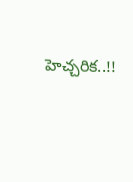హెచ్చరిక..!!